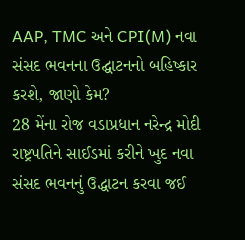AAP, TMC અને CPI(M) નવા સંસદ ભવનના ઉદ્ઘાટનનો બહિષ્કાર કરશે, જાણો કેમ?
28 મેંના રોજ વડાપ્રધાન નરેન્દ્ર મોદી રાષ્ટ્રપતિને સાઈડમાં કરીને ખુદ નવા સંસદ ભવનનું ઉદ્ધાટન કરવા જઈ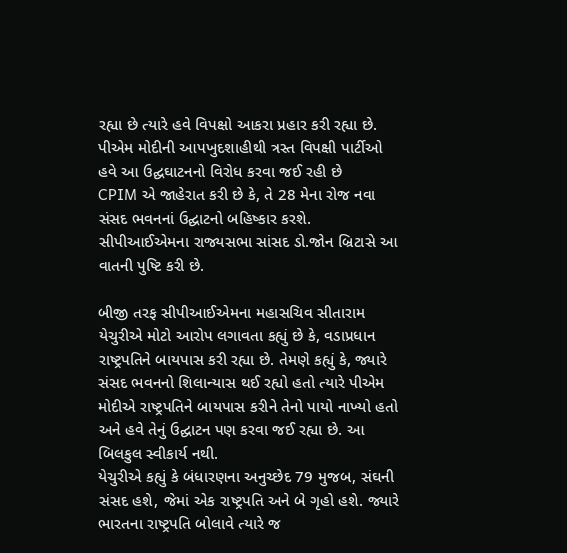રહ્યા છે ત્યારે હવે વિપક્ષો આકરા પ્રહાર કરી રહ્યા છે. પીએમ મોદીની આપખુદશાહીથી ત્રસ્ત વિપક્ષી પાર્ટીઓ હવે આ ઉદ્ઘઘાટનનો વિરોધ કરવા જઈ રહી છે
CPIM એ જાહેરાત કરી છે કે, તે 28 મેના રોજ નવા સંસદ ભવનનાં ઉદ્ઘાટનો બહિષ્કાર કરશે. સીપીઆઈએમના રાજ્યસભા સાંસદ ડો.જોન બ્રિટાસે આ વાતની પુષ્ટિ કરી છે.

બીજી તરફ સીપીઆઈએમના મહાસચિવ સીતારામ યેચુરીએ મોટો આરોપ લગાવતા કહ્યું છે કે, વડાપ્રધાન રાષ્ટ્રપતિને બાયપાસ કરી રહ્યા છે. તેમણે કહ્યું કે, જ્યારે સંસદ ભવનનો શિલાન્યાસ થઈ રહ્યો હતો ત્યારે પીએમ મોદીએ રાષ્ટ્રપતિને બાયપાસ કરીને તેનો પાયો નાખ્યો હતો અને હવે તેનું ઉદ્ઘાટન પણ કરવા જઈ રહ્યા છે. આ બિલકુલ સ્વીકાર્ય નથી.
યેચુરીએ કહ્યું કે બંધારણના અનુચ્છેદ 79 મુજબ, સંઘની સંસદ હશે, જેમાં એક રાષ્ટ્રપતિ અને બે ગૃહો હશે. જ્યારે ભારતના રાષ્ટ્રપતિ બોલાવે ત્યારે જ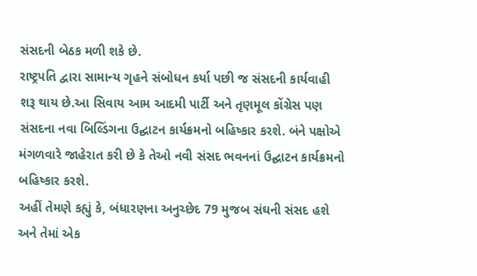સંસદની બેઠક મળી શકે છે.
રાષ્ટ્રપતિ દ્વારા સામાન્ય ગૃહને સંબોધન કર્યા પછી જ સંસદની કાર્યવાહી શરૂ થાય છે.આ સિવાય આમ આદમી પાર્ટી અને તૃણમૂલ કોંગ્રેસ પણ સંસદના નવા બિલ્ડિંગના ઉદ્ઘાટન કાર્યક્રમનો બહિષ્કાર કરશે. બંને પક્ષોએ મંગળવારે જાહેરાત કરી છે કે તેઓ નવી સંસદ ભવનનાં ઉદ્ઘાટન કાર્યક્રમનો બહિષ્કાર કરશે.
અહીં તેમણે કહ્યું કે, બંધારણના અનુચ્છેદ 79 મુજબ સંઘની સંસદ હશે અને તેમાં એક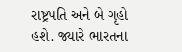રાષ્ટ્રપતિ અને બે ગૃહો હશે. જ્યારે ભારતના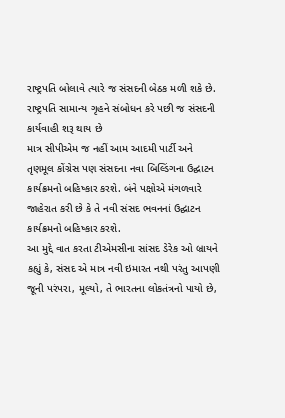રાષ્ટ્રપતિ બોલાવે ત્યારે જ સંસદની બેઠક મળી શકે છે. રાષ્ટ્રપતિ સામાન્ય ગૃહને સંબોધન કરે પછી જ સંસદની કાર્યવાહી શરૂ થાય છે
માત્ર સીપીએમ જ નહીં આમ આદમી પાર્ટી અને તૃણમૂલ કોંગ્રેસ પણ સંસદના નવા બિલ્ડિંગના ઉદ્ઘાટન કાર્યક્રમનો બહિષ્કાર કરશે. બંને પક્ષોએ મંગળવારે જાહેરાત કરી છે કે તે નવી સંસદ ભવનનાં ઉદ્ઘાટન કાર્યક્રમનો બહિષ્કાર કરશે.
આ મુદ્દે વાત કરતા ટીએમસીના સાંસદ ડેરેક ઓ બ્રાયને કહ્યું કે, સંસદ એ માત્ર નવી ઇમારત નથી પરંતુ આપણી જૂની પરંપરા, મૂલ્યો, તે ભારતના લોકતંત્રનો પાયો છે,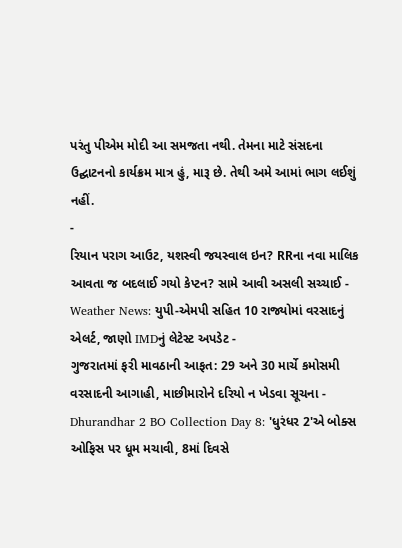પરંતુ પીએમ મોદી આ સમજતા નથી. તેમના માટે સંસદના ઉદ્ઘાટનનો કાર્યક્રમ માત્ર હું, મારૂ છે. તેથી અમે આમાં ભાગ લઈશું નહીં.
-
રિયાન પરાગ આઉટ, યશસ્વી જયસ્વાલ ઇન? RRના નવા માલિક આવતા જ બદલાઈ ગયો કેપ્ટન? સામે આવી અસલી સચ્ચાઈ -
Weather News: યુપી-એમપી સહિત 10 રાજ્યોમાં વરસાદનું એલર્ટ, જાણો IMDનું લેટેસ્ટ અપડેટ -
ગુજરાતમાં ફરી માવઠાની આફત: 29 અને 30 માર્ચે કમોસમી વરસાદની આગાહી, માછીમારોને દરિયો ન ખેડવા સૂચના -
Dhurandhar 2 BO Collection Day 8: 'ધુરંધર 2'એ બોક્સ ઓફિસ પર ધૂમ મચાવી, 8માં દિવસે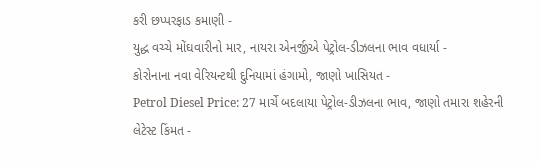કરી છપ્પરફાડ કમાણી -
યુદ્ધ વચ્ચે મોંઘવારીનો માર, નાયરા એનર્જીએ પેટ્રોલ-ડીઝલના ભાવ વધાર્યા -
કોરોનાના નવા વેરિયન્ટથી દુનિયામાં હંગામો, જાણો ખાસિયત -
Petrol Diesel Price: 27 માર્ચે બદલાયા પેટ્રોલ-ડીઝલના ભાવ, જાણો તમારા શહેરની લેટેસ્ટ કિંમત -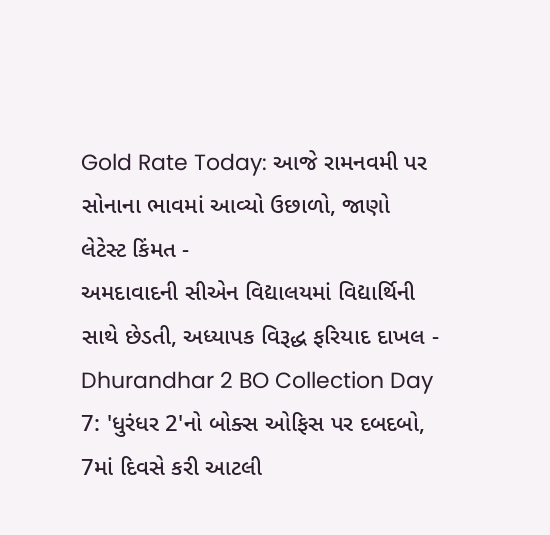Gold Rate Today: આજે રામનવમી પર સોનાના ભાવમાં આવ્યો ઉછાળો, જાણો લેટેસ્ટ કિંમત -
અમદાવાદની સીએન વિદ્યાલયમાં વિદ્યાર્થિની સાથે છેડતી, અધ્યાપક વિરૂદ્ધ ફરિયાદ દાખલ -
Dhurandhar 2 BO Collection Day 7: 'ધુરંધર 2'નો બોક્સ ઓફિસ પર દબદબો, 7માં દિવસે કરી આટલી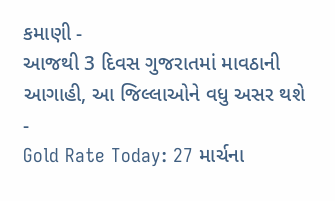કમાણી -
આજથી 3 દિવસ ગુજરાતમાં માવઠાની આગાહી, આ જિલ્લાઓને વધુ અસર થશે -
Gold Rate Today: 27 માર્ચના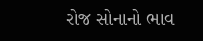રોજ સોનાનો ભાવ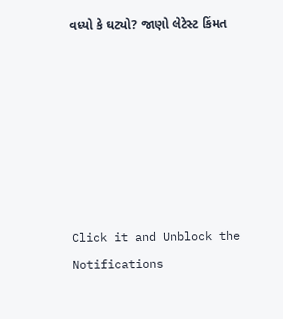વધ્યો કે ઘટ્યો? જાણો લેટેસ્ટ કિંમત







Click it and Unblock the Notifications